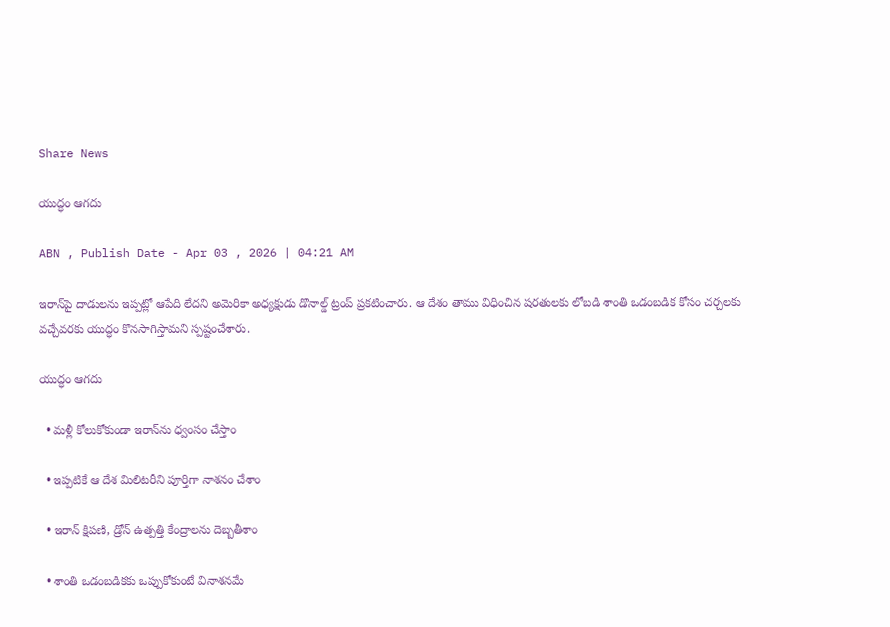Share News

యుద్ధం ఆగదు

ABN , Publish Date - Apr 03 , 2026 | 04:21 AM

ఇరాన్‌పై దాడులను ఇప్పట్లో ఆపేది లేదని అమెరికా అధ్యక్షుడు డొనాల్డ్‌ ట్రంప్‌ ప్రకటించారు. ఆ దేశం తాము విధించిన షరతులకు లోబడి శాంతి ఒడంబడిక కోసం చర్చలకు వచ్చేవరకు యుద్ధం కొనసాగిస్తామని స్పష్టంచేశారు.

యుద్ధం ఆగదు

  • మళ్లీ కోలుకోకుండా ఇరాన్‌ను ధ్వంసం చేస్తాం

  • ఇప్పటికే ఆ దేశ మిలిటరీని పూర్తిగా నాశనం చేశాం

  • ఇరాన్‌ క్షిపణి, డ్రోన్‌ ఉత్పత్తి కేంద్రాలను దెబ్బతీశాం

  • శాంతి ఒడంబడికకు ఒప్పుకోకుంటే వినాశనమే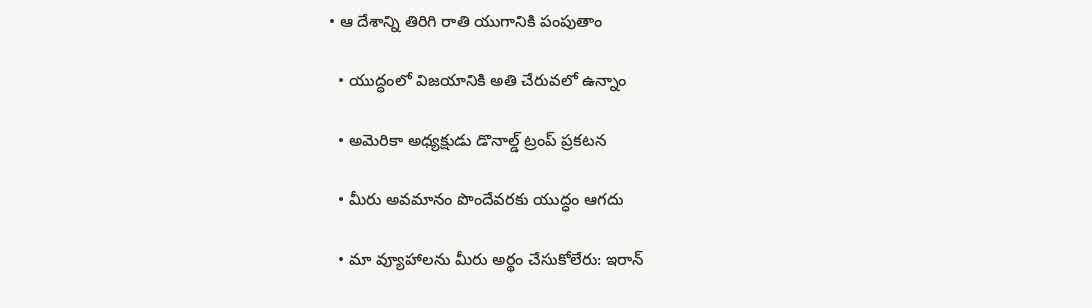• ఆ దేశాన్ని తిరిగి రాతి యుగానికి పంపుతాం

  • యుద్ధంలో విజయానికి అతి చేరువలో ఉన్నాం

  • అమెరికా అధ్యక్షుడు డొనాల్డ్‌ ట్రంప్‌ ప్రకటన

  • మీరు అవమానం పొందేవరకు యుద్ధం ఆగదు

  • మా వ్యూహాలను మీరు అర్థం చేసుకోలేరు: ఇరాన్‌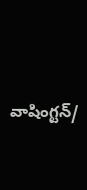వాషింగ్టన్‌/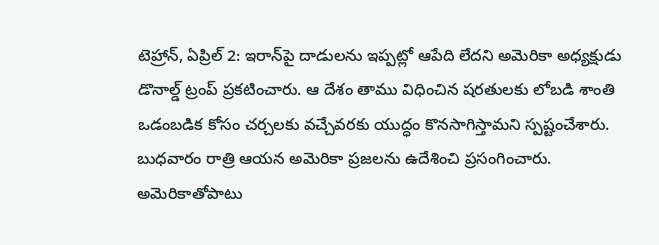టెహ్రాన్‌, ఏప్రిల్‌ 2: ఇరాన్‌పై దాడులను ఇప్పట్లో ఆపేది లేదని అమెరికా అధ్యక్షుడు డొనాల్డ్‌ ట్రంప్‌ ప్రకటించారు. ఆ దేశం తాము విధించిన షరతులకు లోబడి శాంతి ఒడంబడిక కోసం చర్చలకు వచ్చేవరకు యుద్ధం కొనసాగిస్తామని స్పష్టంచేశారు. బుధవారం రాత్రి ఆయన అమెరికా ప్రజలను ఉదేశించి ప్రసంగించారు. అమెరికాతోపాటు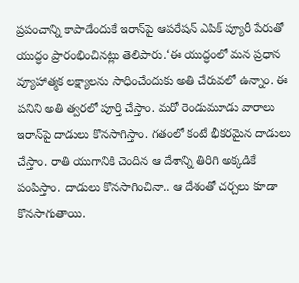ప్రపంచాన్ని కాపాడేందుకే ఇరాన్‌పై ఆపరేషన్‌ ఎపిక్‌ ప్యూరీ పేరుతో యుద్ధం ప్రారంభించినట్లు తెలిపారు.‘ఈ యుద్ధంలో మన ప్రధాన వ్యూహాత్మక లక్ష్యాలను సాధించేందుకు అతి చేరువలో ఉన్నాం. ఈ పనిని అతి త్వరలో పూర్తి చేస్తాం. మరో రెండుమూడు వారాలు ఇరాన్‌పై దాడులు కొనసాగిస్తాం. గతంలో కంటే భీకరమైన దాడులు చేస్తాం. రాతి యుగానికి చెందిన ఆ దేశాన్ని తిరిగి అక్కడికే పంపిస్తాం. దాడులు కొనసాగించినా.. ఆ దేశంతో చర్చలు కూడా కొనసాగుతాయి.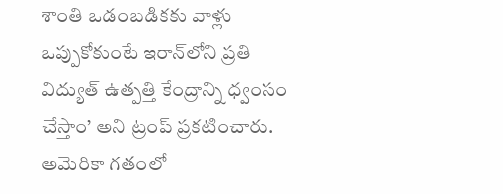శాంతి ఒడంబడికకు వాళ్లు ఒప్పుకోకుంటే ఇరాన్‌లోని ప్రతి విద్యుత్‌ ఉత్పత్తి కేంద్రాన్ని ధ్వంసం చేస్తాం’ అని ట్రంప్‌ ప్రకటించారు. అమెరికా గతంలో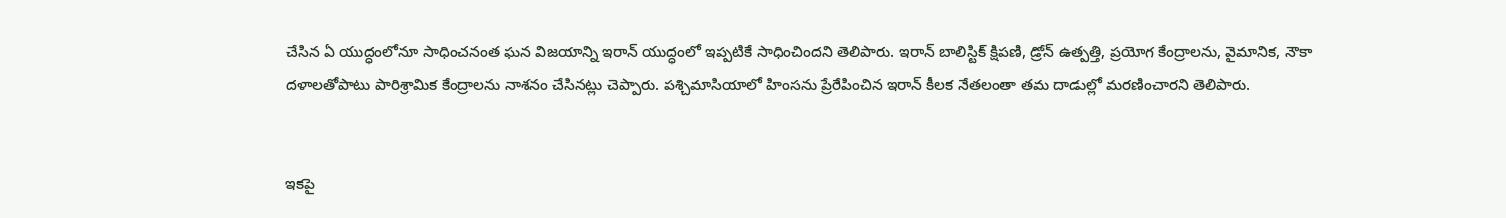చేసిన ఏ యుద్ధంలోనూ సాధించనంత ఘన విజయాన్ని ఇరాన్‌ యుద్ధంలో ఇప్పటికే సాధించిందని తెలిపారు. ఇరాన్‌ బాలిస్టిక్‌ క్షిపణి, డ్రోన్‌ ఉత్పత్తి, ప్రయోగ కేంద్రాలను, వైమానిక, నౌకా దళాలతోపాటు పారిశ్రామిక కేంద్రాలను నాశనం చేసినట్లు చెప్పారు. పశ్చిమాసియాలో హింసను ప్రేరేపించిన ఇరాన్‌ కీలక నేతలంతా తమ దాడుల్లో మరణించారని తెలిపారు.


ఇకపై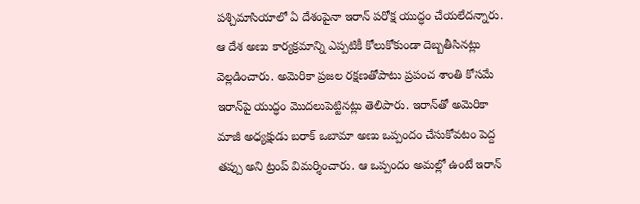పశ్చిమాసియాలో ఏ దేశంపైనా ఇరాన్‌ పరోక్ష యుద్ధం చేయలేదన్నారు. ఆ దేశ అణు కార్యక్రమాన్ని ఎప్పటికీ కోలుకోకుండా దెబ్బతీసినట్లు వెల్లడించారు. అమెరికా ప్రజల రక్షణతోపాటు ప్రపంచ శాంతి కోసమే ఇరాన్‌పై యుద్ధం మొదలుపెట్టినట్లు తెలిపారు. ఇరాన్‌తో అమెరికా మాజీ అధ్యక్షుడు బరాక్‌ ఒబామా అణు ఒప్పందం చేసుకోవటం పెద్ద తప్పు అని ట్రంప్‌ విమర్శించారు. ఆ ఒప్పందం అమల్లో ఉంటే ఇరాన్‌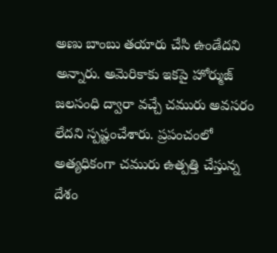అణు బాంబు తయారు చేసి ఉండేదని అన్నారు. అమెరికాకు ఇకపై హోర్ముజ్‌ జలసంధి ద్వారా వచ్చే చమురు అవసరం లేదని స్పష్టంచేశారు. ప్రపంచంలో అత్యధికంగా చమురు ఉత్పత్తి చేస్తున్న దేశం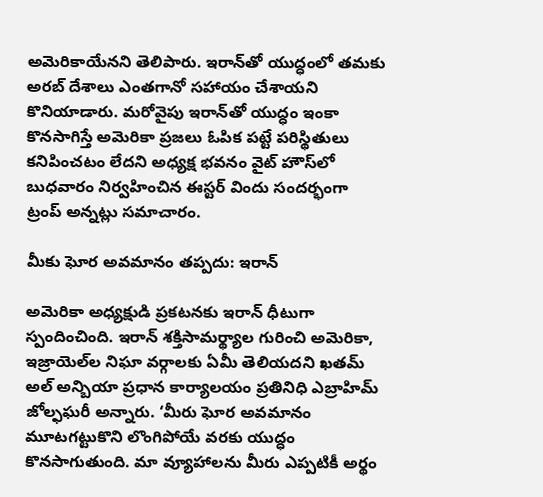అమెరికాయేనని తెలిపారు. ఇరాన్‌తో యుద్ధంలో తమకు అరబ్‌ దేశాలు ఎంతగానో సహాయం చేశాయని కొనియాడారు. మరోవైపు ఇరాన్‌తో యుద్ధం ఇంకా కొనసాగిస్తే అమెరికా ప్రజలు ఓపిక పట్టే పరిస్థితులు కనిపించటం లేదని అధ్యక్ష భవనం వైట్‌ హౌస్‌లో బుధవారం నిర్వహించిన ఈస్టర్‌ విందు సందర్భంగా ట్రంప్‌ అన్నట్లు సమాచారం.

మీకు ఘోర అవమానం తప్పదు: ఇరాన్‌

అమెరికా అధ్యక్షుడి ప్రకటనకు ఇరాన్‌ ధీటుగా స్పందించింది. ఇరాన్‌ శక్తిసామర్థ్యాల గురించి అమెరికా, ఇజ్రాయెల్‌ల నిఘా వర్గాలకు ఏమీ తెలియదని ఖతమ్‌ అల్‌ అన్బియా ప్రధాన కార్యాలయం ప్రతినిధి ఎబ్రాహిమ్‌ జోల్ఫఘరీ అన్నారు. ‘మీరు ఘోర అవమానం మూటగట్టుకొని లొంగిపోయే వరకు యుద్ధం కొనసాగుతుంది. మా వ్యూహాలను మీరు ఎప్పటికీ అర్థం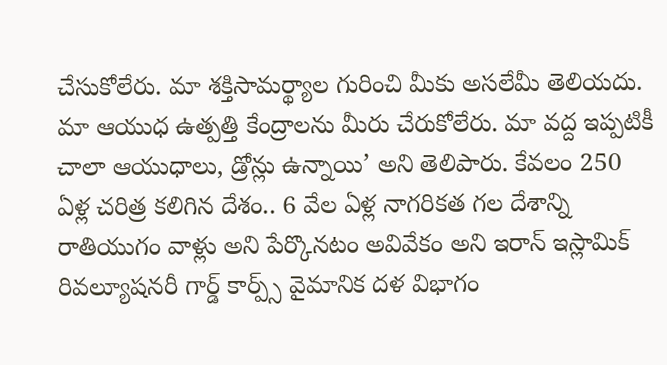చేసుకోలేరు. మా శక్తిసామర్థ్యాల గురించి మీకు అసలేమీ తెలియదు. మా ఆయుధ ఉత్పత్తి కేంద్రాలను మీరు చేరుకోలేరు. మా వద్ద ఇప్పటికీ చాలా ఆయుధాలు, డ్రోన్లు ఉన్నాయి’ అని తెలిపారు. కేవలం 250 ఏళ్ల చరిత్ర కలిగిన దేశం.. 6 వేల ఏళ్ల నాగరికత గల దేశాన్ని రాతియుగం వాళ్లు అని పేర్కొనటం అవివేకం అని ఇరాన్‌ ఇస్లామిక్‌ రివల్యూషనరీ గార్డ్‌ కార్ప్స్‌ వైమానిక దళ విభాగం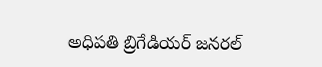అధిపతి బ్రిగేడియర్‌ జనరల్‌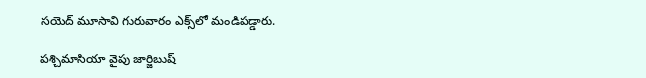సయెద్‌ మూసావి గురువారం ఎక్స్‌లో మండిపడ్డారు.

పశ్చిమాసియా వైపు జార్జిబుష్‌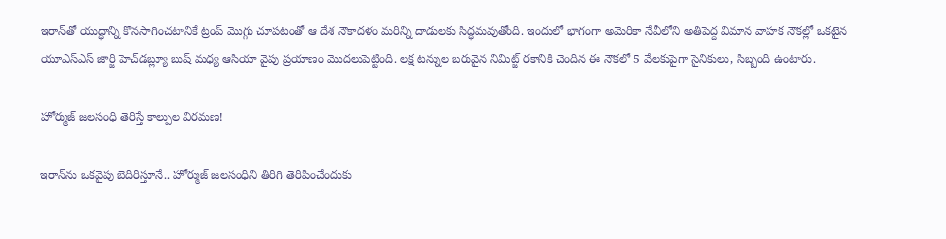ఇరాన్‌తో యుద్ధాన్ని కొనసాగించటానికే ట్రంప్‌ మొగ్గు చూపటంతో ఆ దేశ నౌకాదళం మరిన్ని దాడులకు సిద్ధమవుతోంది. ఇందులో భాగంగా అమెరికా నేవీలోని అతిపెద్ద విమాన వాహక నౌకల్లో ఒకటైన యూఎస్‌ఎస్‌ జార్జి హెచ్‌డబ్ల్యూ బుష్‌ మధ్య ఆసియా వైపు ప్రయాణం మొదలుపెట్టింది. లక్ష టన్నుల బరువైన నిమిట్జ్‌ రకానికి చెందిన ఈ నౌకలో 5 వేలకుపైగా సైనికులు, సిబ్బంది ఉంటారు.

హోర్ముజ్‌ జలసంధి తెరిస్తే కాల్పుల విరమణ!

ఇరాన్‌ను ఒకవైపు బెదిరిస్తూనే.. హోర్ముజ్‌ జలసంధిని తిరిగి తెరిపించేందుకు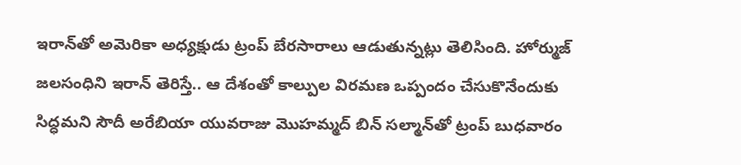ఇరాన్‌తో అమెరికా అధ్యక్షుడు ట్రంప్‌ బేరసారాలు ఆడుతున్నట్లు తెలిసింది. హోర్ముజ్‌ జలసంధిని ఇరాన్‌ తెరిస్తే.. ఆ దేశంతో కాల్పుల విరమణ ఒప్పందం చేసుకొనేందుకు సిద్ధమని సౌదీ అరేబియా యువరాజు మొహమ్మద్‌ బిన్‌ సల్మాన్‌తో ట్రంప్‌ బుధవారం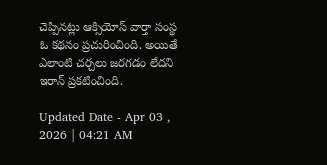చెప్పినట్లు ఆక్సియోస్‌ వార్తా సంస్థ ఓ కథనం ప్రచురించింది. అయితే ఎలాంటి చర్చలు జరగడం లేదని ఇరాన్‌ ప్రకటించింది.

Updated Date - Apr 03 , 2026 | 04:21 AM